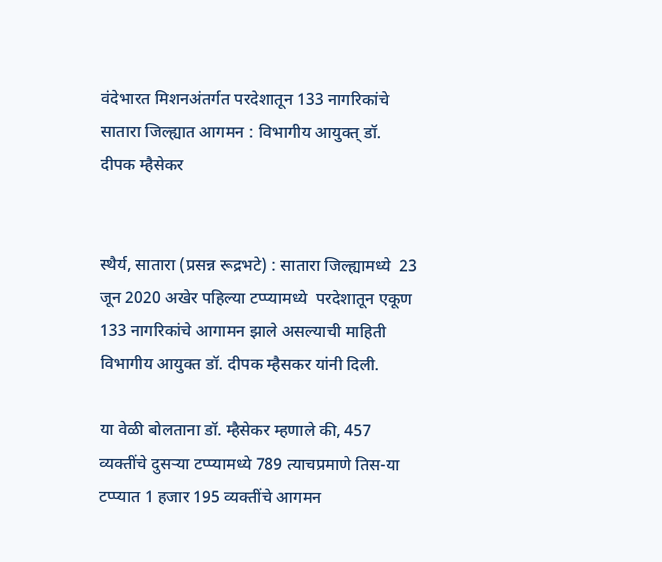वंदेभारत मिशनअंतर्गत परदेशातून 133 नागरिकांचे सातारा जिल्ह्यात आगमन : विभागीय आयुक्त् डॉ. दीपक म्हैसेकर


स्थैर्य, सातारा (प्रसन्न रूद्रभटे) : सातारा जिल्ह्यामध्ये  23 जून 2020 अखेर पहिल्या टप्प्यामध्ये  परदेशातून एकूण 133 नागरिकांचे आगामन झाले असल्याची माहिती विभागीय आयुक्त डॉ. दीपक म्हैसकर यांनी दिली.

या वेळी बोलताना डॉ. म्हैसेकर म्हणाले की, 457 व्यक्तींचे दुसऱ्या टप्प्यामध्ये 789 त्याचप्रमाणे तिस-या टप्प्यात 1 हजार 195 व्यक्तींचे आगमन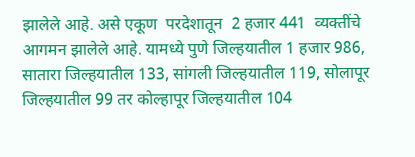झालेले आहे. असे एकूण  परदेशातून  2 हजार 441  व्यक्तींचे आगमन झालेले आहे. यामध्ये पुणे जिल्हयातील 1 हजार 986, सातारा जिल्हयातील 133, सांगली जिल्हयातील 119, सोलापूर जिल्हयातील 99 तर कोल्हापूर जिल्हयातील 104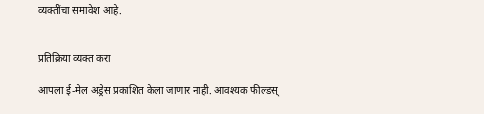व्यक्तींचा समावेश आहे.


प्रतिक्रिया व्यक्त करा

आपला ई-मेल अड्रेस प्रकाशित केला जाणार नाही. आवश्यक फील्डस्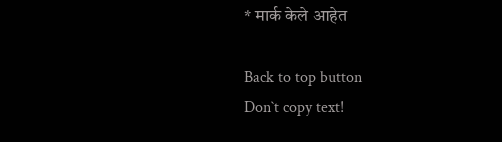* मार्क केले आहेत

Back to top button
Don`t copy text!